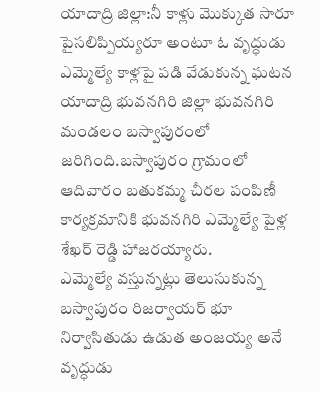యాదాద్రి జిల్లా:నీ కాళ్లు మొక్కుత సారూ పైసలిప్పియ్యరూ అంటూ ఓ వృద్ధుడు ఎమ్మెల్యే కాళ్లపై పడి వేడుకున్న ఘటన యాదాద్రి భువనగిరి జిల్లా భువనగిరి మండలం బస్వాపురంలో జరిగింది.బస్వాపురం గ్రామంలో ఆదివారం బతుకమ్మ చీరల పంపిణీ కార్యక్రమానికి భువనగిరి ఎమ్మెల్యే పైళ్ల శేఖర్ రెడ్డి హాజరయ్యారు.
ఎమ్మెల్యే వస్తున్నట్లు తెలుసుకున్న బస్వాపురం రిజర్వాయర్ భూ నిర్వాసితుడు ఉడుత అంజయ్య అనే వృద్ధుడు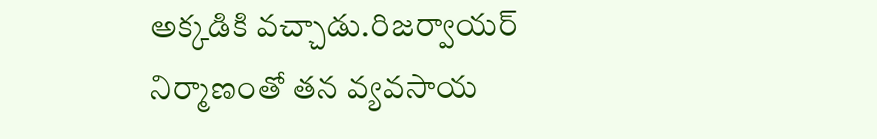అక్కడికి వచ్చాడు.రిజర్వాయర్ నిర్మాణంతో తన వ్యవసాయ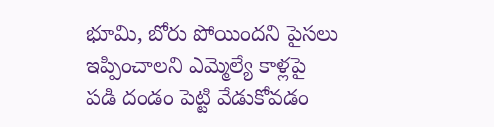భూమి, బోరు పోయిందని పైసలు ఇప్పించాలని ఎమ్మెల్యే కాళ్లపై పడి దండం పెట్టి వేడుకోవడం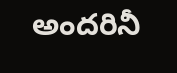అందరినీ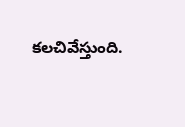కలచివేస్తుంది.